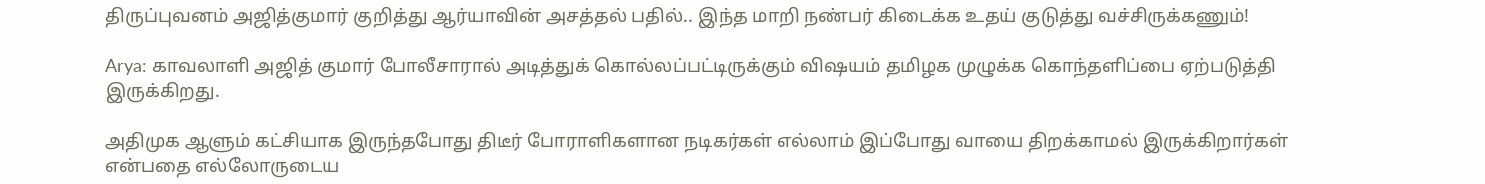திருப்புவனம் அஜித்குமார் குறித்து ஆர்யாவின் அசத்தல் பதில்.. இந்த மாறி நண்பர் கிடைக்க உதய் குடுத்து வச்சிருக்கணும்!

Arya: காவலாளி அஜித் குமார் போலீசாரால் அடித்துக் கொல்லப்பட்டிருக்கும் விஷயம் தமிழக முழுக்க கொந்தளிப்பை ஏற்படுத்தி இருக்கிறது.

அதிமுக ஆளும் கட்சியாக இருந்தபோது திடீர் போராளிகளான நடிகர்கள் எல்லாம் இப்போது வாயை திறக்காமல் இருக்கிறார்கள் என்பதை எல்லோருடைய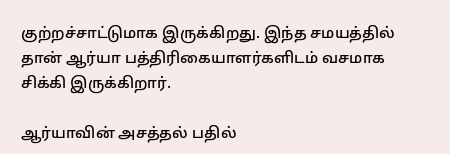குற்றச்சாட்டுமாக இருக்கிறது. இந்த சமயத்தில் தான் ஆர்யா பத்திரிகையாளர்களிடம் வசமாக சிக்கி இருக்கிறார்.

ஆர்யாவின் அசத்தல் பதில்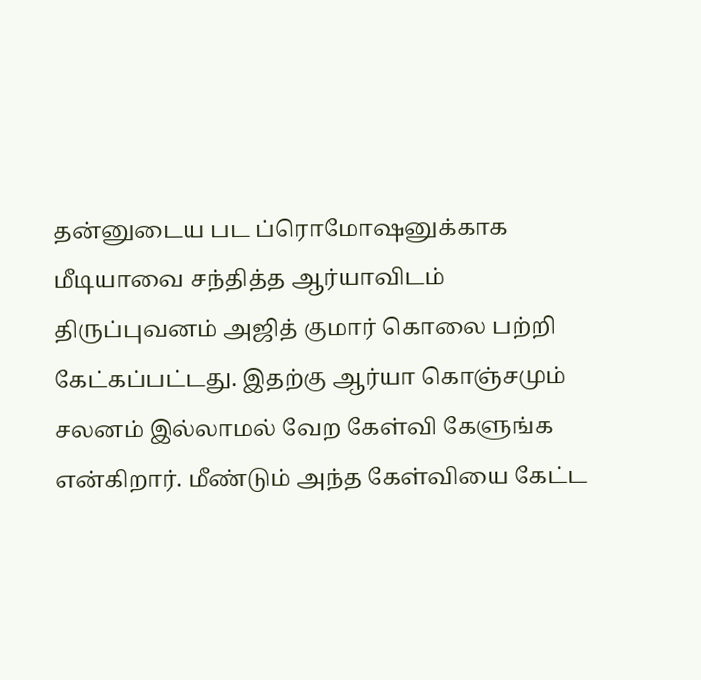தன்னுடைய பட ப்ரொமோஷனுக்காக மீடியாவை சந்தித்த ஆர்யாவிடம் திருப்புவனம் அஜித் குமார் கொலை பற்றி கேட்கப்பட்டது. இதற்கு ஆர்யா கொஞ்சமும் சலனம் இல்லாமல் வேற கேள்வி கேளுங்க என்கிறார். மீண்டும் அந்த கேள்வியை கேட்ட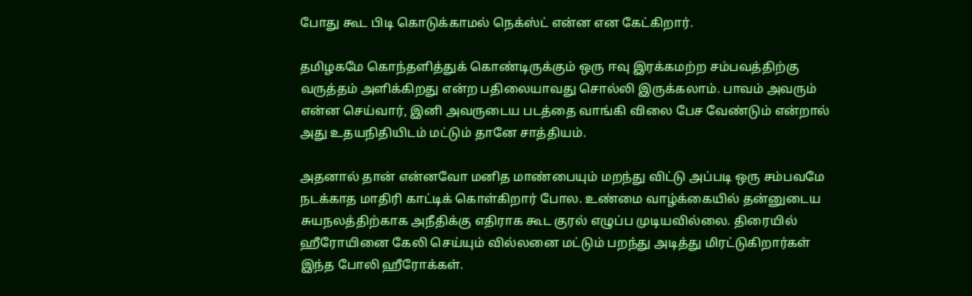போது கூட பிடி கொடுக்காமல் நெக்ஸ்ட் என்ன என கேட்கிறார்.

தமிழகமே கொந்தளித்துக் கொண்டிருக்கும் ஒரு ஈவு இரக்கமற்ற சம்பவத்திற்கு வருத்தம் அளிக்கிறது என்ற பதிலையாவது சொல்லி இருக்கலாம். பாவம் அவரும் என்ன செய்வார், இனி அவருடைய படத்தை வாங்கி விலை பேச வேண்டும் என்றால் அது உதயநிதியிடம் மட்டும் தானே சாத்தியம்.

அதனால் தான் என்னவோ மனித மாண்பையும் மறந்து விட்டு அப்படி ஒரு சம்பவமே நடக்காத மாதிரி காட்டிக் கொள்கிறார் போல. உண்மை வாழ்க்கையில் தன்னுடைய சுயநலத்திற்காக அநீதிக்கு எதிராக கூட குரல் எழுப்ப முடியவில்லை. திரையில் ஹீரோயினை கேலி செய்யும் வில்லனை மட்டும் பறந்து அடித்து மிரட்டுகிறார்கள் இந்த போலி ஹீரோக்கள்.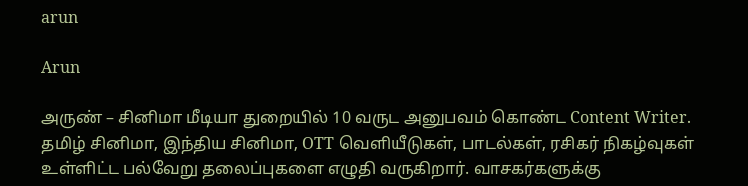arun

Arun

அருண் – சினிமா மீடியா துறையில் 10 வருட அனுபவம் கொண்ட Content Writer. தமிழ் சினிமா, இந்திய சினிமா, OTT வெளியீடுகள், பாடல்கள், ரசிகர் நிகழ்வுகள் உள்ளிட்ட பல்வேறு தலைப்புகளை எழுதி வருகிறார். வாசகர்களுக்கு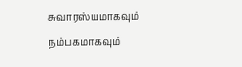சுவாரஸ்யமாகவும் நம்பகமாகவும்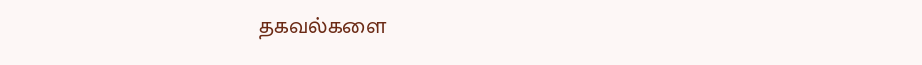தகவல்களை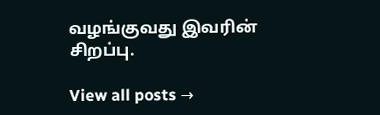வழங்குவது இவரின் சிறப்பு.

View all posts →